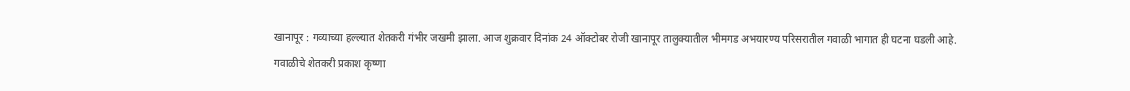खानापूर : गव्याच्या हल्ल्यात शेतकरी गंभीर जखमी झाला. आज शुक्रवार दिनांक 24 ऑक्टोबर रोजी खानापूर तालुक्यातील भीमगड अभयारण्य परिसरातील गवाळी भागात ही घटना घडली आहे.
गवाळीचे शेतकरी प्रकाश कृष्णा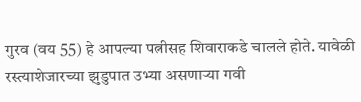गुरव (वय 55) हे आपल्या पत्नीसह शिवाराकडे चालले होते. यावेळी रस्त्याशेजारच्या झुडुपात उभ्या असणाऱ्या गवी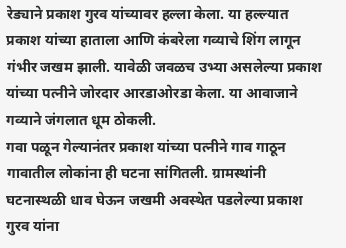रेड्याने प्रकाश गुरव यांच्यावर हल्ला केला. या हल्ल्यात प्रकाश यांच्या हाताला आणि कंबरेला गव्याचे शिंग लागून गंभीर जखम झाली. यावेळी जवळच उभ्या असलेल्या प्रकाश यांच्या पत्नीने जोरदार आरडाओरडा केला. या आवाजाने गव्याने जंगलात धूम ठोकली.
गवा पळून गेल्यानंतर प्रकाश यांच्या पत्नीने गाव गाठून गावातील लोकांना ही घटना सांगितली. ग्रामस्थांनी घटनास्थळी धाव घेऊन जखमी अवस्थेत पडलेल्या प्रकाश गुरव यांना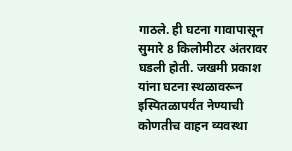गाठले. ही घटना गावापासून सुमारे 8 किलोमीटर अंतरावर घडली होती. जखमी प्रकाश यांना घटना स्थळावरून इस्पितळापर्यंत नेण्याची कोणतीच वाहन व्यवस्था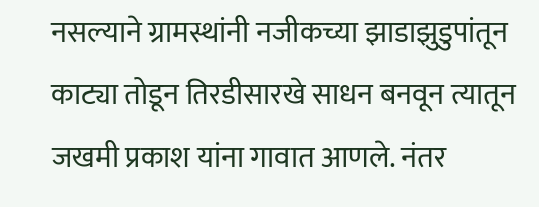नसल्याने ग्रामस्थांनी नजीकच्या झाडाझुडुपांतून काट्या तोडून तिरडीसारखे साधन बनवून त्यातून जखमी प्रकाश यांना गावात आणले. नंतर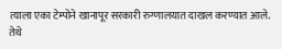त्याला एका टेम्पोने खानापूर सरकारी रुग्णालयात दाखल करण्यात आले. तेथे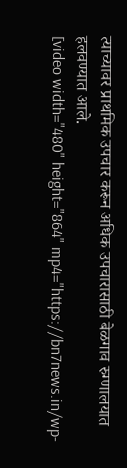त्याच्यावर प्राथमिक उपचार करून अधिक उपचारासाठी बेळगाव रुग्णालयात हलवण्यात आले.
[video width="480" height="864" mp4="https://bn7news.in/wp-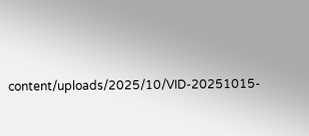content/uploads/2025/10/VID-20251015-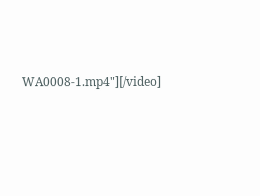WA0008-1.mp4"][/video]